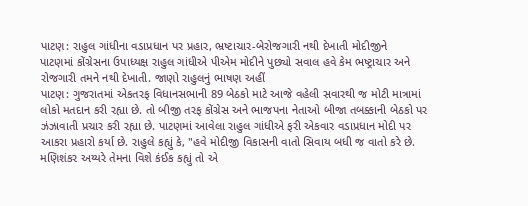પાટણ: રાહુલ ગાંધીના વડાપ્રધાન પર પ્રહાર, ભ્રષ્ટાચાર-બેરોજગારી નથી દેખાતી મોદીજીને
પાટણમાં કોંગ્રેસના ઉપાધ્યક્ષ રાહુલ ગાંધીએ પીએમ મોદીને પુછ્યો સવાલ હવે કેમ ભષ્ટ્રાચાર અને રોજગારી તમને નથી દેખાતી. જાણો રાહુલનું ભાષણ અહીં
પાટણ: ગુજરાતમાં એકતરફ વિધાનસભાની 89 બેઠકો માટે આજે વહેલી સવારથી જ મોટી માત્રામાં લોકો મતદાન કરી રહ્યા છે. તો બીજી તરફ કોંગ્રેસ અને ભાજપના નેતાઓ બીજા તબક્કાની બેઠકો પર ઝંઝાવાતી પ્રચાર કરી રહ્યા છે. પાટણમાં આવેલા રાહુલ ગાંધીએ ફરી એકવાર વડાપ્રધાન મોદી પર આકરા પ્રહારો કર્યા છે. રાહુલે કહ્યું કે, "હવે મોદીજી વિકાસની વાતો સિવાય બધી જ વાતો કરે છે. મણિશંકર અય્યરે તેમના વિશે કંઈક કહ્યું તો એ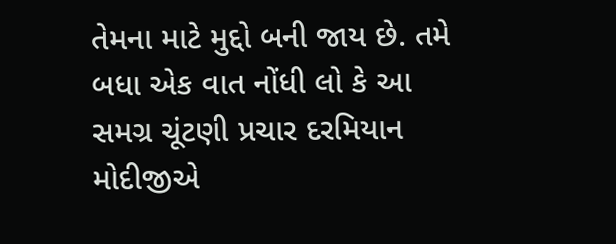તેમના માટે મુદ્દો બની જાય છે. તમે બધા એક વાત નોંધી લો કે આ સમગ્ર ચૂંટણી પ્રચાર દરમિયાન મોદીજીએ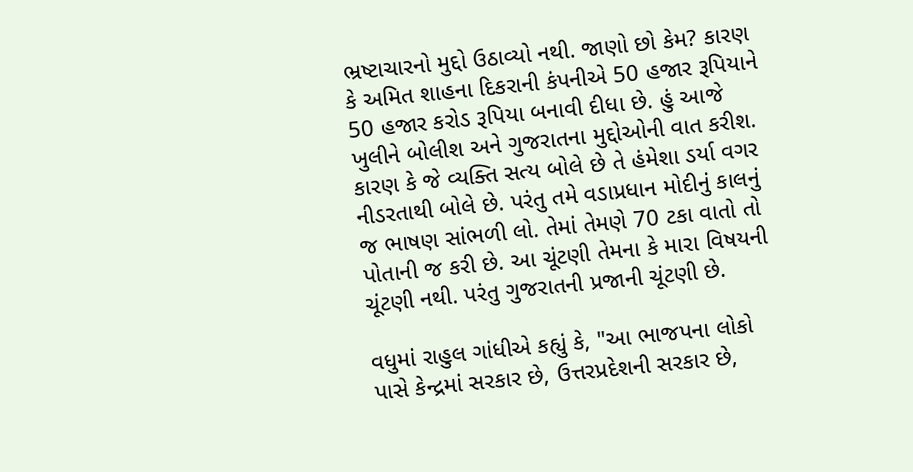ભ્રષ્ટાચારનો મુદ્દો ઉઠાવ્યો નથી. જાણો છો કેમ? કારણ કે અમિત શાહના દિકરાની કંપનીએ 50 હજાર રૂપિયાને 50 હજાર કરોડ રૂપિયા બનાવી દીધા છે. હું આજે ખુલીને બોલીશ અને ગુજરાતના મુદ્દોઓની વાત કરીશ. કારણ કે જે વ્યક્તિ સત્ય બોલે છે તે હંમેશા ડર્યા વગર નીડરતાથી બોલે છે. પરંતુ તમે વડાપ્રધાન મોદીનું કાલનું જ ભાષણ સાંભળી લો. તેમાં તેમણે 70 ટકા વાતો તો પોતાની જ કરી છે. આ ચૂંટણી તેમના કે મારા વિષયની ચૂંટણી નથી. પરંતુ ગુજરાતની પ્રજાની ચૂંટણી છે.

વધુમાં રાહુલ ગાંધીએ કહ્યું કે, "આ ભાજપના લોકો પાસે કેન્દ્રમાં સરકાર છે, ઉત્તરપ્રદેશની સરકાર છે,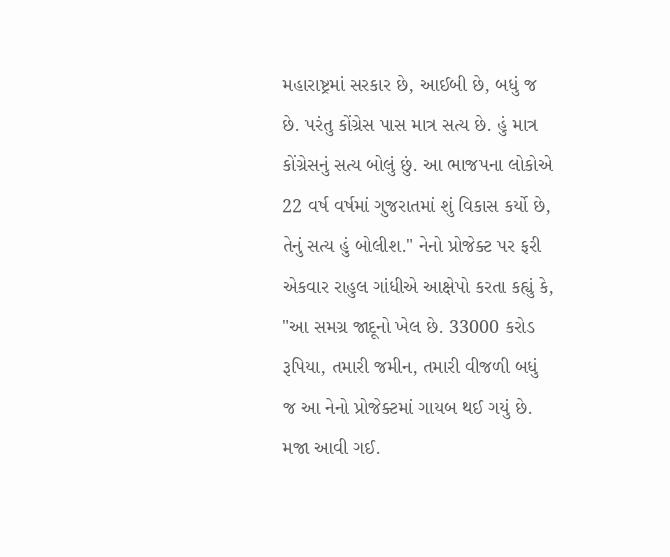મહારાષ્ટ્રમાં સરકાર છે, આઈબી છે, બધું જ છે. પરંતુ કોંગ્રેસ પાસ માત્ર સત્ય છે. હું માત્ર કોંગ્રેસનું સત્ય બોલું છું. આ ભાજપના લોકોએ 22 વર્ષ વર્ષમાં ગુજરાતમાં શું વિકાસ કર્યો છે, તેનું સત્ય હું બોલીશ." નેનો પ્રોજેક્ટ પર ફરી એકવાર રાહુલ ગાંધીએ આક્ષેપો કરતા કહ્યું કે, "આ સમગ્ર જાદૂનો ખેલ છે. 33000 કરોડ રૂપિયા, તમારી જમીન, તમારી વીજળી બધું જ આ નેનો પ્રોજેક્ટમાં ગાયબ થઈ ગયું છે. મજા આવી ગઈ.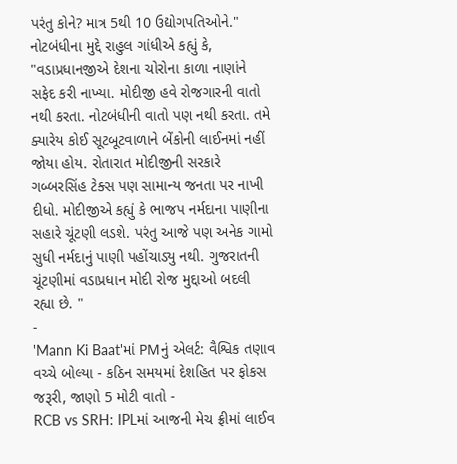પરંતુ કોને? માત્ર 5થી 10 ઉદ્યોગપતિઓને."
નોટબંધીના મુદ્દે રાહુલ ગાંધીએ કહ્યું કે, "વડાપ્રધાનજીએ દેશના ચોરોના કાળા નાણાંને સફેદ કરી નાખ્યા. મોદીજી હવે રોજગારની વાતો નથી કરતા. નોટબંધીની વાતો પણ નથી કરતા. તમે ક્યારેય કોઈ સૂટબૂટવાળાને બેંકોની લાઈનમાં નહીં જોયા હોય. રોતારાત મોદીજીની સરકારે ગબ્બરસિંહ ટેક્સ પણ સામાન્ય જનતા પર નાખી દીધો. મોદીજીએ કહ્યું કે ભાજપ નર્મદાના પાણીના સહારે ચૂંટણી લડશે. પરંતુ આજે પણ અનેક ગામો સુધી નર્મદાનું પાણી પહોંચાડ્યુ નથી. ગુજરાતની ચૂંટણીમાં વડાપ્રધાન મોદી રોજ મુદ્દાઓ બદલી રહ્યા છે. "
-
'Mann Ki Baat'માં PMનું એલર્ટ: વૈશ્વિક તણાવ વચ્ચે બોલ્યા - કઠિન સમયમાં દેશહિત પર ફોકસ જરૂરી, જાણો 5 મોટી વાતો -
RCB vs SRH: IPLમાં આજની મેચ ફ્રીમાં લાઈવ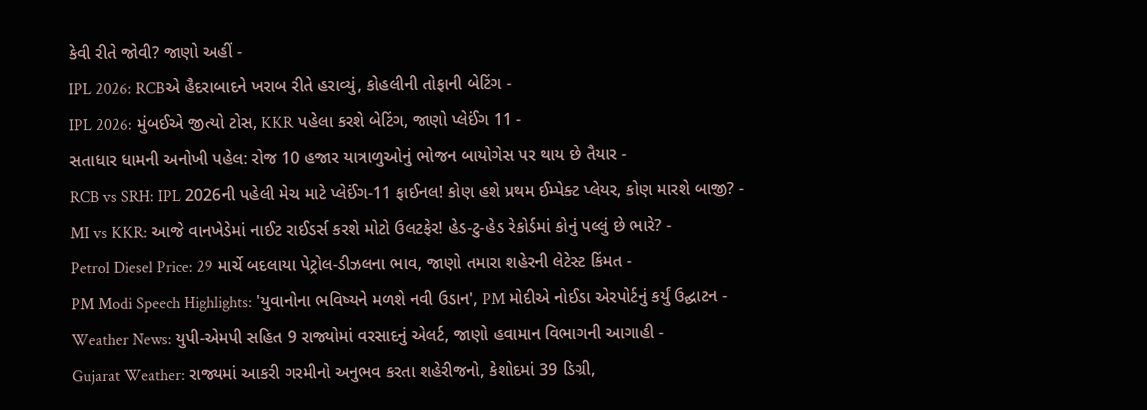કેવી રીતે જોવી? જાણો અહીં -
IPL 2026: RCBએ હૈદરાબાદને ખરાબ રીતે હરાવ્યું, કોહલીની તોફાની બેટિંગ -
IPL 2026: મુંબઈએ જીત્યો ટોસ, KKR પહેલા કરશે બેટિંગ, જાણો પ્લેઈંગ 11 -
સતાધાર ધામની અનોખી પહેલ: રોજ 10 હજાર યાત્રાળુઓનું ભોજન બાયોગેસ પર થાય છે તૈયાર -
RCB vs SRH: IPL 2026ની પહેલી મેચ માટે પ્લેઈંગ-11 ફાઈનલ! કોણ હશે પ્રથમ ઈમ્પેક્ટ પ્લેયર, કોણ મારશે બાજી? -
MI vs KKR: આજે વાનખેડેમાં નાઈટ રાઈડર્સ કરશે મોટો ઉલટફેર! હેડ-ટુ-હેડ રેકોર્ડમાં કોનું પલ્લું છે ભારે? -
Petrol Diesel Price: 29 માર્ચે બદલાયા પેટ્રોલ-ડીઝલના ભાવ, જાણો તમારા શહેરની લેટેસ્ટ કિંમત -
PM Modi Speech Highlights: 'યુવાનોના ભવિષ્યને મળશે નવી ઉડાન', PM મોદીએ નોઈડા એરપોર્ટનું કર્યું ઉદ્ઘાટન -
Weather News: યુપી-એમપી સહિત 9 રાજ્યોમાં વરસાદનું એલર્ટ, જાણો હવામાન વિભાગની આગાહી -
Gujarat Weather: રાજ્યમાં આકરી ગરમીનો અનુભવ કરતા શહેરીજનો, કેશોદમાં 39 ડિગ્રી,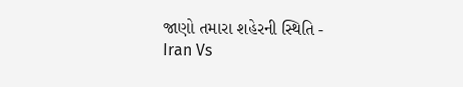જાણો તમારા શહેરની સ્થિતિ -
Iran Vs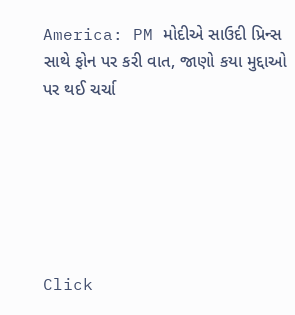America: PM મોદીએ સાઉદી પ્રિન્સ સાથે ફોન પર કરી વાત, જાણો કયા મુદ્દાઓ પર થઈ ચર્ચા






Click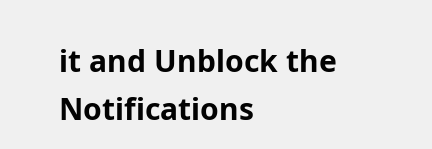it and Unblock the Notifications